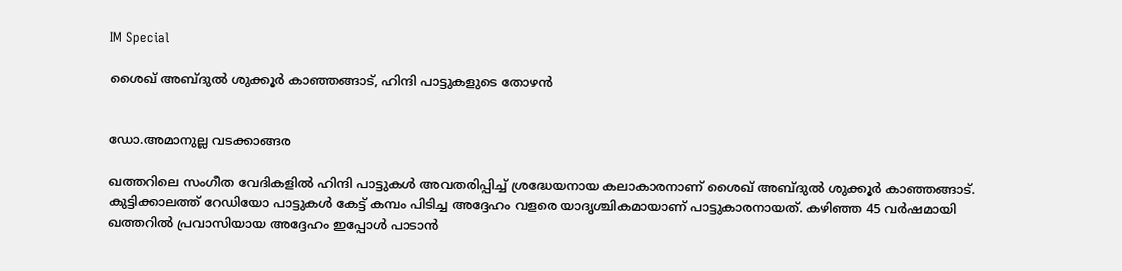IM Special

ശൈഖ് അബ്ദുല്‍ ശുക്കൂര്‍ കാഞ്ഞങ്ങാട്, ഹിന്ദി പാട്ടുകളുടെ തോഴന്‍


ഡോ.അമാനുല്ല വടക്കാങ്ങര

ഖത്തറിലെ സംഗീത വേദികളില്‍ ഹിന്ദി പാട്ടുകള്‍ അവതരിപ്പിച്ച് ശ്രദ്ധേയനായ കലാകാരനാണ് ശൈഖ് അബ്ദുല്‍ ശുക്കൂര്‍ കാഞ്ഞങ്ങാട്. കുട്ടിക്കാലത്ത് റേഡിയോ പാട്ടുകള്‍ കേട്ട് കമ്പം പിടിച്ച അദ്ദേഹം വളരെ യാദൃശ്ചികമായാണ് പാട്ടുകാരനായത്. കഴിഞ്ഞ 45 വര്‍ഷമായി ഖത്തറില്‍ പ്രവാസിയായ അദ്ദേഹം ഇപ്പോള്‍ പാടാന്‍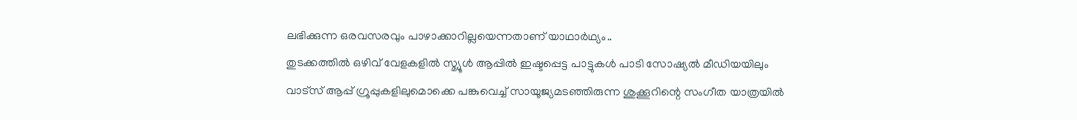ലഭിക്കുന്ന ഒരവസരവും പാഴാക്കാറില്ലയെന്നതാണ് യാഥാര്‍ഥ്യം..
തുടക്കത്തില്‍ ഒഴിവ് വേളകളില്‍ സ്മ്യൂള്‍ ആപ്പില്‍ ഇഷ്ടപ്പെട്ട പാട്ടുകള്‍ പാടി സോഷ്യല്‍ മീഡിയയിലും വാട്‌സ് ആപ്പ് ഗ്രൂപ്പുകളിലുമൊക്കെ പങ്കുവെച്ച് സായൂജ്യമടഞ്ഞിരുന്ന ശുക്കൂറിന്റെ സംഗീത യാത്രയില്‍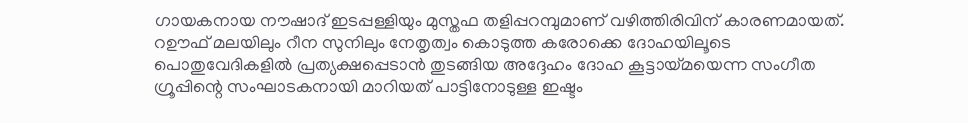ഗായകനായ നൗഷാദ് ഇടപ്പള്ളിയും മുസ്തഫ തളിപ്പറമ്പുമാണ് വഴിത്തിരിവിന് കാരണമായത്. റഊഫ് മലയിലും റീന സുനിലും നേതൃത്വം കൊടുത്ത കരോക്കെ ദോഹയിലൂടെ പൊതുവേദികളില്‍ പ്രത്യക്ഷപ്പെടാന്‍ തുടങ്ങിയ അദ്ദേഹം ദോഹ കൂട്ടായ്മയെന്ന സംഗീത ഗ്രൂപ്പിന്റെ സംഘാടകനായി മാറിയത് പാട്ടിനോടുള്ള ഇഷ്ടം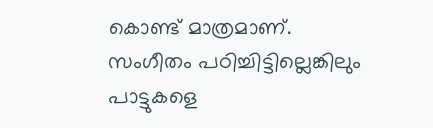കൊണ്ട് മാത്രമാണ്.
സംഗീതം പഠിച്ചിട്ടില്ലെങ്കിലും പാട്ടുകളെ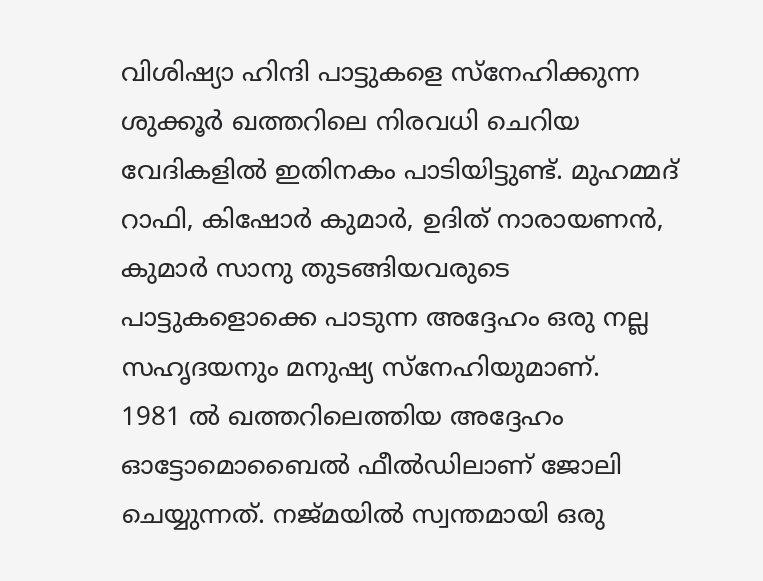വിശിഷ്യാ ഹിന്ദി പാട്ടുകളെ സ്‌നേഹിക്കുന്ന ശുക്കൂര്‍ ഖത്തറിലെ നിരവധി ചെറിയ വേദികളില്‍ ഇതിനകം പാടിയിട്ടുണ്ട്. മുഹമ്മദ് റാഫി, കിഷോര്‍ കുമാര്‍, ഉദിത് നാരായണന്‍, കുമാര്‍ സാനു തുടങ്ങിയവരുടെ പാട്ടുകളൊക്കെ പാടുന്ന അദ്ദേഹം ഒരു നല്ല സഹൃദയനും മനുഷ്യ സ്‌നേഹിയുമാണ്.
1981 ല്‍ ഖത്തറിലെത്തിയ അദ്ദേഹം ഓട്ടോമൊബൈല്‍ ഫീല്‍ഡിലാണ് ജോലി ചെയ്യുന്നത്. നജ്മയില്‍ സ്വന്തമായി ഒരു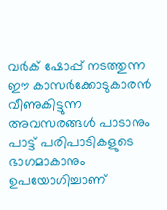വര്‍ക് ഷോപ്പ് നടത്തുന്ന ഈ കാസര്‍ക്കോടുകാരന്‍ വീണുകിട്ടുന്ന അവസരങ്ങള്‍ പാടാനും പാട്ട് പരിപാടികളുടെ ഭാഗമാകാനും ഉപയോഗിച്ചാണ്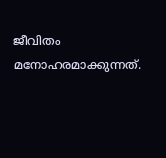ജീവിതം മനോഹരമാക്കുന്നത്.